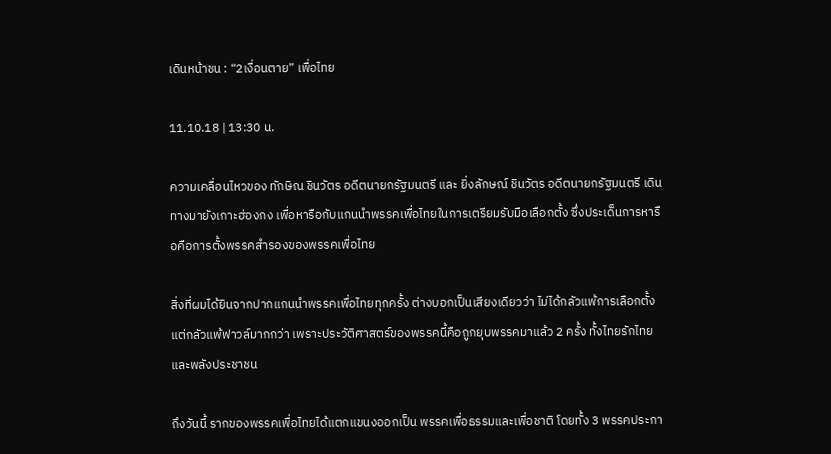เดินหน้าชน : “2เงื่อนตาย” เพื่อไทย

11.10.18 | 13:30 น.

ความเคลื่อนไหวของ ทักษิณ ชินวัตร อดีตนายกรัฐมนตรี และ ยิ่งลักษณ์ ชินวัตร อดีตนายกรัฐมนตรี เดินทางมายังเกาะฮ่องกง เพื่อหารือกับแกนนำพรรคเพื่อไทยในการเตรียมรับมือเลือกตั้ง ซึ่งประเด็นการหารือคือการตั้งพรรคสำรองของพรรคเพื่อไทย

สิ่งที่ผมได้ยินจากปากแกนนำพรรคเพื่อไทยทุกครั้ง ต่างบอกเป็นเสียงเดียวว่า ไม่ได้กลัวแพ้การเลือกตั้ง แต่กลัวแพ้ฟาวล์มากกว่า เพราะประวัติศาสตร์ของพรรคนี้คือถูกยุบพรรคมาแล้ว 2 ครั้ง ทั้งไทยรักไทย และพลังประชาชน

ถึงวันนี้ รากของพรรคเพื่อไทยได้แตกแขนงออกเป็น พรรคเพื่อธรรมและเพื่อชาติ โดยทั้ง 3 พรรคประกา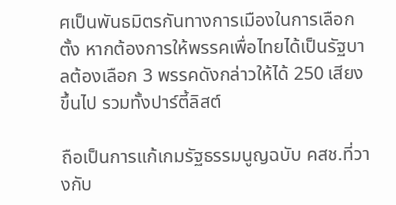ศเป็นพันธมิตรกันทางการเมืองในการเลือกตั้ง หากต้องการให้พรรคเพื่อไทยได้เป็นรัฐบาลต้องเลือก 3 พรรคดังกล่าวให้ได้ 250 เสียงขึ้นไป รวมทั้งปาร์ตี้ลิสต์

ถือเป็นการแก้เกมรัฐธรรมนูญฉบับ คสช.ที่วางกับ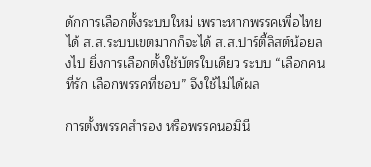ดักการเลือกตั้งระบบใหม่ เพราะหากพรรคเพื่อไทยได้ ส.ส.ระบบเขตมากก็จะได้ ส.ส.ปาร์ตี้ลิสต์น้อยลงไป ยิ่งการเลือกตั้งใช้บัตรใบเดียว ระบบ “เลือกคนที่รัก เลือกพรรคที่ชอบ” จึงใช้ไม่ได้ผล

การตั้งพรรคสำรอง หรือพรรคนอมินี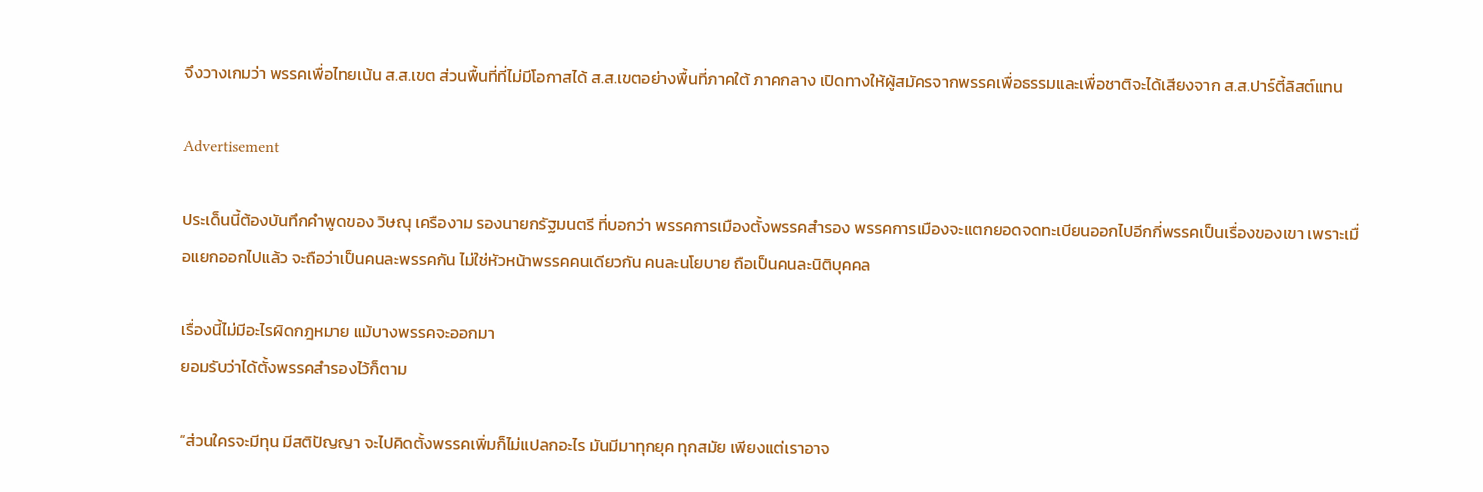จึงวางเกมว่า พรรคเพื่อไทยเน้น ส.ส.เขต ส่วนพื้นที่ที่ไม่มีโอกาสได้ ส.ส.เขตอย่างพื้นที่ภาคใต้ ภาคกลาง เปิดทางให้ผู้สมัครจากพรรคเพื่อธรรมและเพื่อชาติจะได้เสียงจาก ส.ส.ปาร์ตี้ลิสต์แทน

Advertisement

ประเด็นนี้ต้องบันทึกคำพูดของ วิษณุ เครืองาม รองนายกรัฐมนตรี ที่บอกว่า พรรคการเมืองตั้งพรรคสำรอง พรรคการเมืองจะแตกยอดจดทะเบียนออกไปอีกกี่พรรคเป็นเรื่องของเขา เพราะเมื่อแยกออกไปแล้ว จะถือว่าเป็นคนละพรรคกัน ไม่ใช่หัวหน้าพรรคคนเดียวกัน คนละนโยบาย ถือเป็นคนละนิติบุคคล

เรื่องนี้ไม่มีอะไรผิดกฎหมาย แม้บางพรรคจะออกมา
ยอมรับว่าได้ตั้งพรรคสำรองไว้ก็ตาม

“ส่วนใครจะมีทุน มีสติปัญญา จะไปคิดตั้งพรรคเพิ่มก็ไม่แปลกอะไร มันมีมาทุกยุค ทุกสมัย เพียงแต่เราอาจ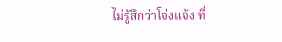ไม่รู้สึกว่าโจ่งแจ้ง ที่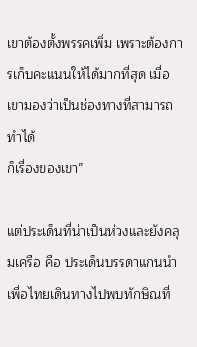เขาต้องตั้งพรรคเพิ่ม เพราะต้องการเก็บคะแนนให้ได้มากที่สุด เมื่อเขามองว่าเป็นช่องทางที่สามารถทำได้
ก็เรื่องของเขา”

แต่ประเด็นที่น่าเป็นห่วงและยังคลุมเครือ คือ ประเด็นบรรดาแกนนำเพื่อไทยเดินทางไปพบทักษิณที่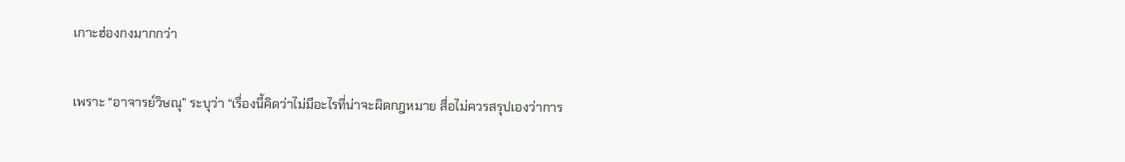เกาะฮ่องกงมากกว่า

เพราะ “อาจารย์วิษณุ” ระบุว่า “เรื่องนี้คิดว่าไม่มีอะไรที่น่าจะผิดกฎหมาย สื่อไม่ควรสรุปเองว่าการ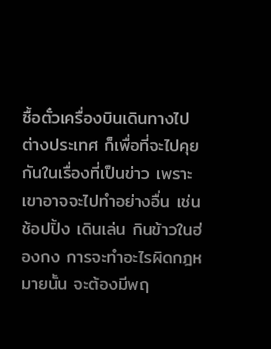ซื้อตั๋วเครื่องบินเดินทางไปต่างประเทศ ก็เพื่อที่จะไปคุยกันในเรื่องที่เป็นข่าว เพราะเขาอาจจะไปทำอย่างอื่น เช่น ช้อปปิ้ง เดินเล่น กินข้าวในฮ่องกง การจะทำอะไรผิดกฎหมายนั้น จะต้องมีพฤ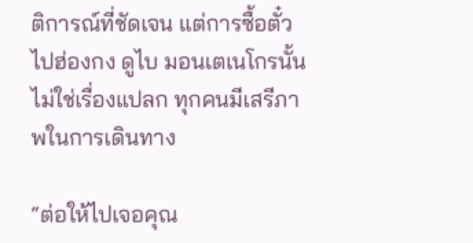ติการณ์ที่ชัดเจน แต่การซื้อตั๋วไปฮ่องกง ดูไบ มอนเตเนโกรนั้น ไม่ใช่เรื่องแปลก ทุกคนมีเสรีภาพในการเดินทาง

“ต่อให้ไปเจอคุณ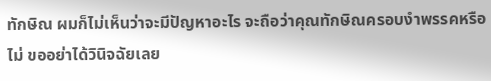ทักษิณ ผมก็ไม่เห็นว่าจะมีปัญหาอะไร จะถือว่าคุณทักษิณครอบงำพรรคหรือไม่ ขออย่าได้วินิจฉัยเลย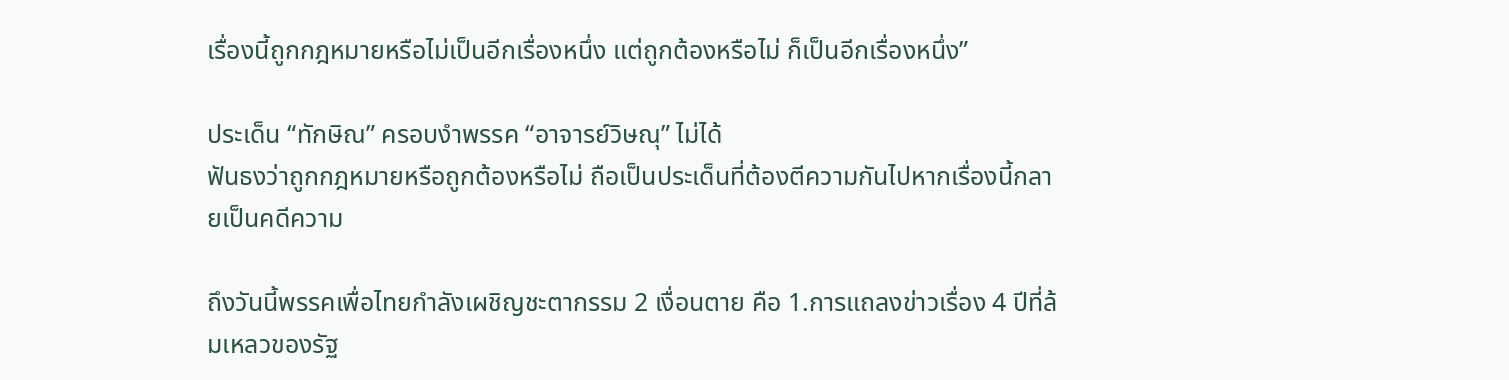เรื่องนี้ถูกกฎหมายหรือไม่เป็นอีกเรื่องหนึ่ง แต่ถูกต้องหรือไม่ ก็เป็นอีกเรื่องหนึ่ง”

ประเด็น “ทักษิณ” ครอบงำพรรค “อาจารย์วิษณุ” ไม่ได้
ฟันธงว่าถูกกฎหมายหรือถูกต้องหรือไม่ ถือเป็นประเด็นที่ต้องตีความกันไปหากเรื่องนี้กลายเป็นคดีความ

ถึงวันนี้พรรคเพื่อไทยกำลังเผชิญชะตากรรม 2 เงื่อนตาย คือ 1.การแถลงข่าวเรื่อง 4 ปีที่ล้มเหลวของรัฐ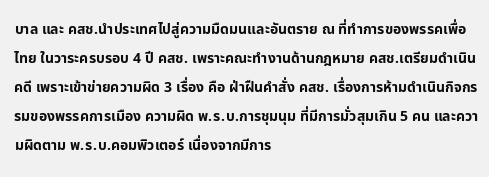บาล และ คสช.นำประเทศไปสู่ความมืดมนและอันตราย ณ ที่ทำการของพรรคเพื่อไทย ในวาระครบรอบ 4 ปี คสช. เพราะคณะทำงานด้านกฎหมาย คสช.เตรียมดำเนินคดี เพราะเข้าข่ายความผิด 3 เรื่อง คือ ฝ่าฝืนคำสั่ง คสช. เรื่องการห้ามดำเนินกิจกรรมของพรรคการเมือง ความผิด พ.ร.บ.การชุมนุม ที่มีการมั่วสุมเกิน 5 คน และความผิดตาม พ.ร.บ.คอมพิวเตอร์ เนื่องจากมีการ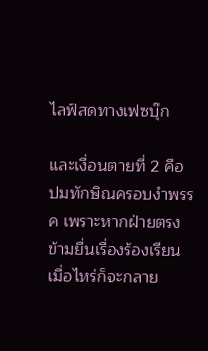ไลฟ์สดทางเฟซบุ๊ก

และเงื่อนตายที่ 2 คือ ปมทักษิณครอบงำพรรค เพราะหากฝ่ายตรงข้ามยื่นเรื่องร้องเรียนเมื่อไหร่ก็จะกลาย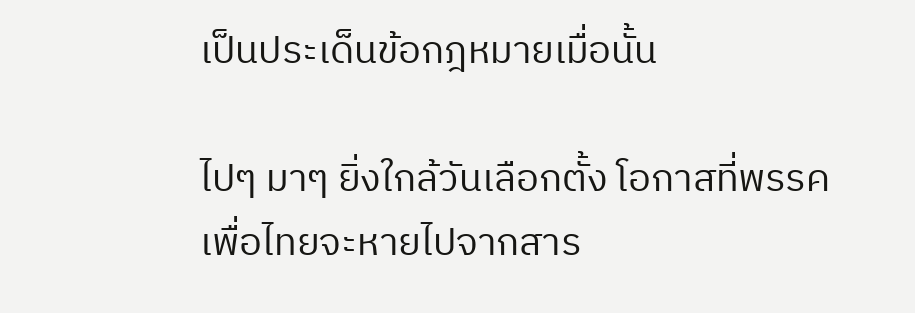เป็นประเด็นข้อกฎหมายเมื่อนั้น

ไปๆ มาๆ ยิ่งใกล้วันเลือกตั้ง โอกาสที่พรรคเพื่อไทยจะหายไปจากสาร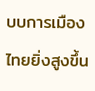บบการเมืองไทยยิ่งสูงขึ้น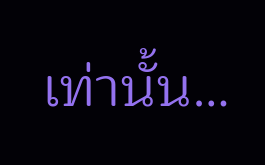เท่านั้น…